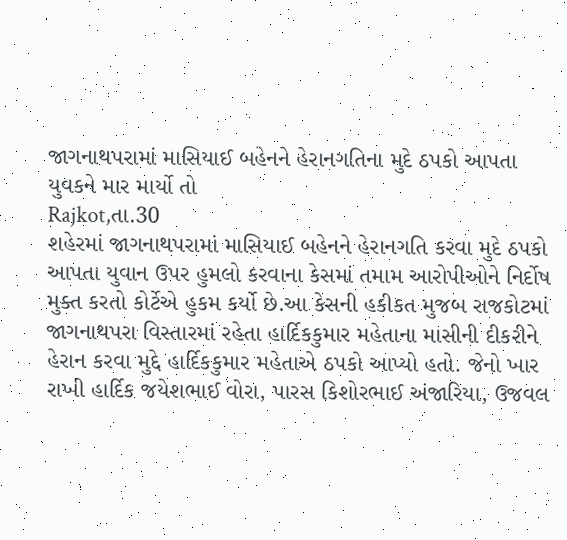જાગનાથપરામાં માસિયાઈ બહેનને હેરાનગતિના મુદે ઠપકો આપતા યુવકને માર માર્યો તો
Rajkot,તા.30
શહેરમાં જાગનાથપરામાં માસિયાઈ બહેનને હેરાનગતિ કરવા મુદે ઠપકો આપતા યુવાન ઉપર હુમલો કરવાના કેસમાં તમામ આરોપીઓને નિર્દોષ મુક્ત કરતો કોર્ટેએ હુકમ કર્યો છે.આ કેસની હકીકત મુજબ રાજકોટમાં જાગનાથપરા વિસ્તારમાં રહેતા હાર્દિકકુમાર મહેતાના માસીની દીકરીને હેરાન કરવા મુદ્દે હાર્દિકકુમાર મહેતાએ ઠપકો આપ્યો હતો. જેનો ખાર રાખી હાર્દિક જયેશભાઈ વોરા, પારસ કિશોરભાઈ અંજારિયા, ઉજવલ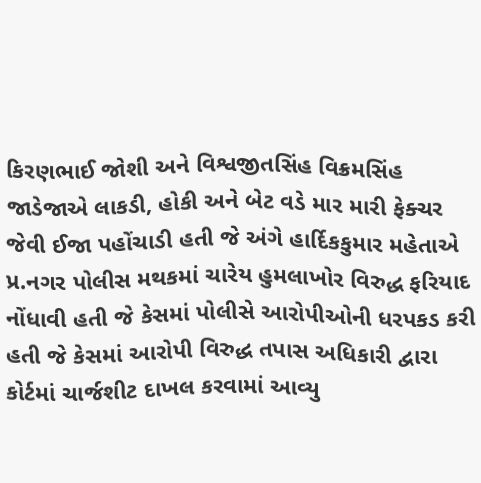કિરણભાઈ જોશી અને વિશ્વજીતસિંહ વિક્રમસિંહ જાડેજાએ લાકડી, હોકી અને બેટ વડે માર મારી ફેક્ચર જેવી ઈજા પહોંચાડી હતી જે અંગે હાર્દિકકુમાર મહેતાએ પ્ર.નગર પોલીસ મથકમાં ચારેય હુમલાખોર વિરુદ્ધ ફરિયાદ નોંધાવી હતી જે કેસમાં પોલીસે આરોપીઓની ધરપકડ કરી હતી જે કેસમાં આરોપી વિરુદ્ધ તપાસ અધિકારી દ્વારા કોર્ટમાં ચાર્જશીટ દાખલ કરવામાં આવ્યુ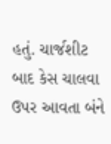હતું. ચાર્જશીટ બાદ કેસ ચાલવા ઉપર આવતા બંને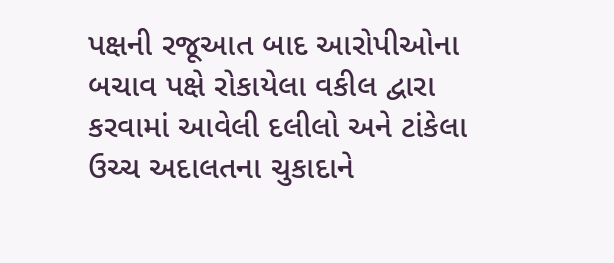પક્ષની રજૂઆત બાદ આરોપીઓના બચાવ પક્ષે રોકાયેલા વકીલ દ્વારા કરવામાં આવેલી દલીલો અને ટાંકેલા ઉચ્ચ અદાલતના ચુકાદાને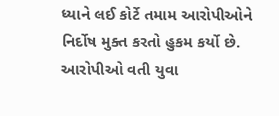ધ્યાને લઈ કોર્ટે તમામ આરોપીઓને નિર્દોષ મુક્ત કરતો હુકમ કર્યો છે. આરોપીઓ વતી યુવા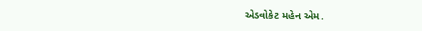એડવોકેટ મહેન એમ.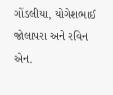ગોંડલીયા, યોગેશભાઈ જોલાપરા અને રવિન એન.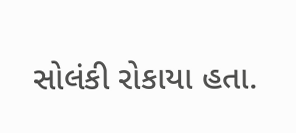સોલંકી રોકાયા હતા.